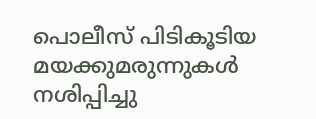പൊലീസ് പിടികൂടിയ മയക്കുമരുന്നുകള്‍ നശിപ്പിച്ചു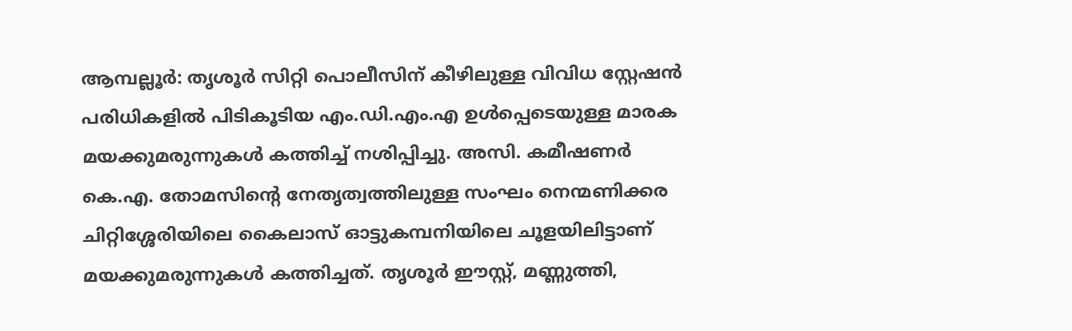ആമ്പല്ലൂര്‍: തൃശൂര്‍ സിറ്റി പൊലീസിന് കീഴിലുള്ള വിവിധ സ്റ്റേഷന്‍ പരിധികളില്‍ പിടികൂടിയ എം.ഡി.എം.എ ഉൾപ്പെടെയുള്ള മാരക മയക്കുമരുന്നുകള്‍ കത്തിച്ച് നശിപ്പിച്ചു. അസി. കമീഷണര്‍ കെ.എ. തോമസിന്‍റെ നേതൃത്വത്തിലുള്ള സംഘം നെന്മണിക്കര ചിറ്റിശ്ശേരിയിലെ കൈലാസ് ഓട്ടുകമ്പനിയിലെ ചൂളയിലിട്ടാണ് മയക്കുമരുന്നുകള്‍ കത്തിച്ചത്. തൃശൂര്‍ ഈസ്റ്റ്, മണ്ണുത്തി,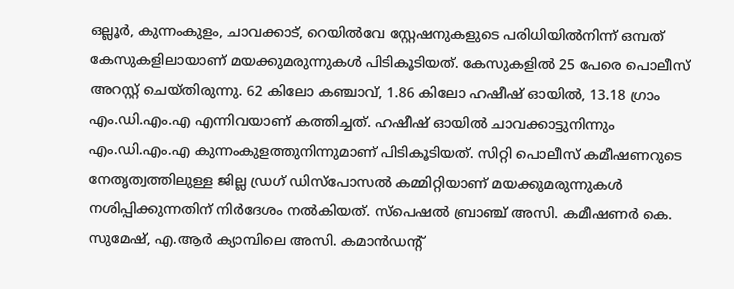ഒല്ലൂര്‍, കുന്നംകുളം, ചാവക്കാട്, റെയില്‍വേ സ്റ്റേഷനുകളുടെ പരിധിയില്‍നിന്ന് ഒമ്പത് കേസുകളിലായാണ് മയക്കുമരുന്നുകള്‍ പിടികൂടിയത്. കേസുകളില്‍ 25 പേരെ പൊലീസ് അറസ്റ്റ് ചെയ്തിരുന്നു. 62 കിലോ കഞ്ചാവ്, 1.86 കിലോ ഹഷീഷ് ഓയില്‍, 13.18 ഗ്രാം എം.ഡി.എം.എ എന്നിവയാണ് കത്തിച്ചത്. ഹഷീഷ് ഓയില്‍ ചാവക്കാട്ടുനിന്നും എം.ഡി.എം.എ കുന്നംകുളത്തുനിന്നുമാണ് പിടികൂടിയത്. സിറ്റി പൊലീസ് കമീഷണറുടെ നേതൃത്വത്തിലുള്ള ജില്ല ഡ്രഗ് ഡിസ്‌പോസല്‍ കമ്മിറ്റിയാണ് മയക്കുമരുന്നുകള്‍ നശിപ്പിക്കുന്നതിന് നിര്‍ദേശം നല്‍കിയത്. സ്‌പെഷല്‍ ബ്രാഞ്ച് അസി. കമീഷണര്‍ കെ. സുമേഷ്, എ.ആര്‍ ക്യാമ്പിലെ അസി. കമാൻഡന്‍റ്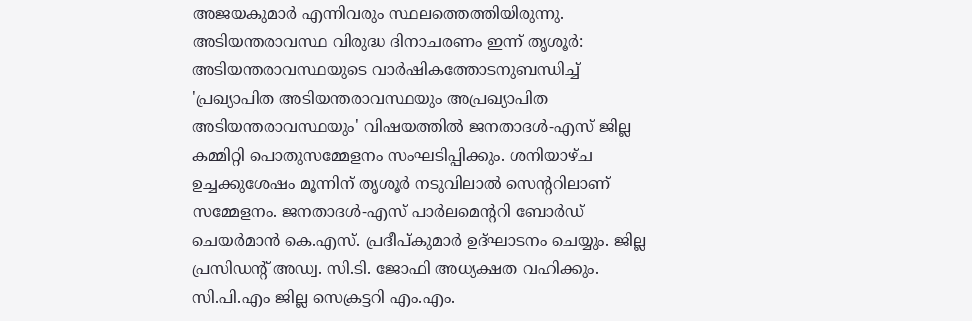അജയകുമാര്‍ എന്നിവരും സ്ഥലത്തെത്തിയിരുന്നു. അടിയന്തരാവസ്ഥ വിരുദ്ധ ദിനാചരണം ഇന്ന് തൃശൂർ: അടിയന്തരാവസ്ഥയുടെ വാർഷികത്തോടനുബന്ധിച്ച് 'പ്രഖ്യാപിത അടിയന്തരാവസ്ഥയും അപ്രഖ്യാപിത അടിയന്തരാവസ്ഥയും' വിഷയത്തിൽ ജനതാദൾ-എസ് ജില്ല കമ്മിറ്റി പൊതുസമ്മേളനം സംഘടിപ്പിക്കും. ശനിയാഴ്ച ഉച്ചക്കുശേഷം മൂന്നിന് തൃശൂർ നടുവിലാൽ സെന്‍ററിലാണ് സമ്മേളനം. ജനതാദൾ-എസ് പാർലമെന്‍ററി ബോർഡ് ചെയർമാൻ കെ.എസ്. പ്രദീപ്കുമാർ ഉദ്ഘാടനം ചെയ്യും. ജില്ല പ്രസിഡന്‍റ് അഡ്വ. സി.ടി. ജോഫി അധ്യക്ഷത വഹിക്കും. സി.പി.എം ജില്ല സെക്രട്ടറി എം.എം.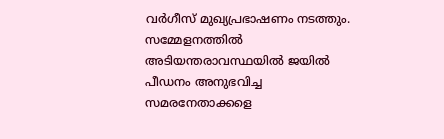വർഗീസ് മുഖ്യപ്രഭാഷണം നടത്തും. സമ്മേളനത്തിൽ അടിയന്തരാവസ്ഥയിൽ ജയിൽ പീഡനം അനുഭവിച്ച സമരനേതാക്കളെ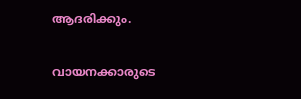ആദരിക്കും.

വായനക്കാരുടെ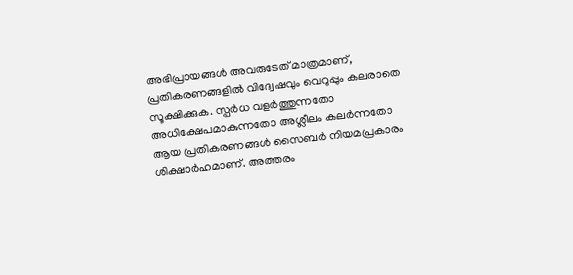അഭിപ്രായങ്ങള്‍ അവരുടേത് മാത്രമാണ്, പ്രതികരണങ്ങളിൽ വിദ്വേഷവും വെറുപ്പും കലരാതെ സൂക്ഷിക്കുക. സ്പർധ വളർത്തുന്നതോ അധിക്ഷേപമാകുന്നതോ അശ്ലീലം കലർന്നതോ ആയ പ്രതികരണങ്ങൾ സൈബർ നിയമപ്രകാരം ശിക്ഷാർഹമാണ്. അത്തരം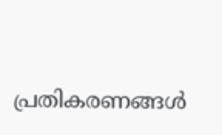പ്രതികരണങ്ങൾ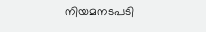നിയമനടപടി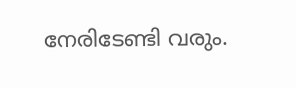നേരിടേണ്ടി വരും.